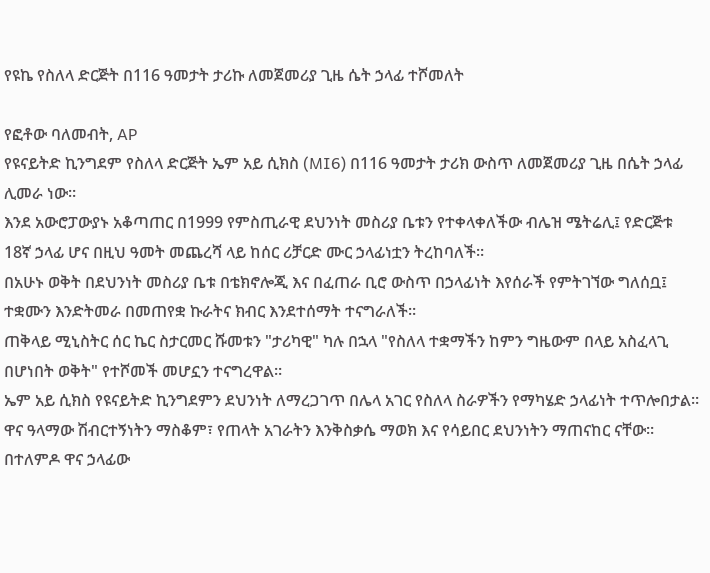የዩኬ የስለላ ድርጅት በ116 ዓመታት ታሪኩ ለመጀመሪያ ጊዜ ሴት ኃላፊ ተሾመለት

የፎቶው ባለመብት, AP
የዩናይትድ ኪንግደም የስለላ ድርጅት ኤም አይ ሲክስ (MI6) በ116 ዓመታት ታሪክ ውስጥ ለመጀመሪያ ጊዜ በሴት ኃላፊ ሊመራ ነው።
እንደ አውሮፓውያኑ አቆጣጠር በ1999 የምስጢራዊ ደህንነት መስሪያ ቤቱን የተቀላቀለችው ብሌዝ ሜትሬሊ፤ የድርጅቱ 18ኛ ኃላፊ ሆና በዚህ ዓመት መጨረሻ ላይ ከሰር ሪቻርድ ሙር ኃላፊነቷን ትረከባለች።
በአሁኑ ወቅት በደህንነት መስሪያ ቤቱ በቴክኖሎጂ እና በፈጠራ ቢሮ ውስጥ በኃላፊነት እየሰራች የምትገኘው ግለሰቧ፤ ተቋሙን እንድትመራ በመጠየቋ ኩራትና ክብር እንደተሰማት ተናግራለች።
ጠቅላይ ሚኒስትር ሰር ኬር ስታርመር ሹመቱን "ታሪካዊ" ካሉ በኋላ "የስለላ ተቋማችን ከምን ግዜውም በላይ አስፈላጊ በሆነበት ወቅት" የተሾመች መሆኗን ተናግረዋል።
ኤም አይ ሲክስ የዩናይትድ ኪንግደምን ደህንነት ለማረጋገጥ በሌላ አገር የስለላ ስራዎችን የማካሄድ ኃላፊነት ተጥሎበታል።
ዋና ዓላማው ሽብርተኝነትን ማስቆም፣ የጠላት አገራትን እንቅስቃሴ ማወክ እና የሳይበር ደህንነትን ማጠናከር ናቸው።
በተለምዶ ዋና ኃላፊው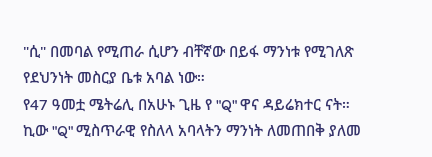"ሲ" በመባል የሚጠራ ሲሆን ብቸኛው በይፋ ማንነቱ የሚገለጽ የደህንነት መስርያ ቤቱ አባል ነው።
የ47 ዓመቷ ሜትሬሊ በአሁኑ ጊዜ የ "Q" ዋና ዳይሬክተር ናት።
ኪው "Q" ሚስጥራዊ የስለላ አባላትን ማንነት ለመጠበቅ ያለመ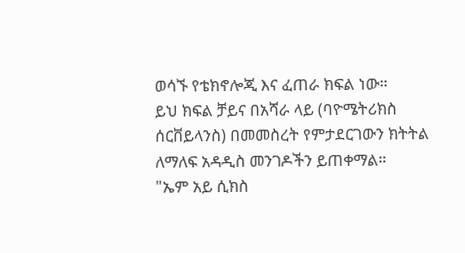ወሳኙ የቴክኖሎጂ እና ፈጠራ ክፍል ነው።
ይህ ክፍል ቻይና በአሻራ ላይ (ባዮሜትሪክስ ሰርቨይላንስ) በመመስረት የምታደርገውን ክትትል ለማለፍ አዳዲስ መንገዶችን ይጠቀማል።
"ኤም አይ ሲክስ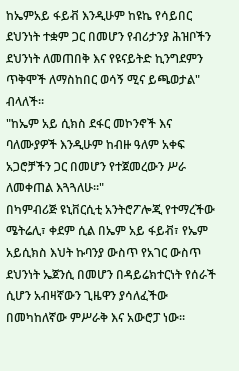ከኤምአይ ፋይቭ እንዲሁም ከዩኬ የሳይበር ደህንነት ተቋም ጋር በመሆን የብሪታንያ ሕዝቦችን ደህንነት ለመጠበቅ እና የዩናይትድ ኪንግደምን ጥቅሞች ለማስከበር ወሳኝ ሚና ይጫወታል" ብላለች።
"ከኤም አይ ሲክስ ደፋር መኮንኖች እና ባለሙያዎች እንዲሁም ከብዙ ዓለም አቀፍ አጋሮቻችን ጋር በመሆን የተጀመረውን ሥራ ለመቀጠል እጓጓለሁ።"
በካምብሪጅ ዩኒቨርሲቲ አንትሮፖሎጂ የተማረችው ሜትሬሊ፣ ቀደም ሲል በኤም አይ ፋይቭ፣ የኤም አይሲክስ እህት ኩባንያ ውስጥ የአገር ውስጥ ደህንነት ኤጀንሲ በመሆን በዳይሬክተርነት የሰራች ሲሆን አብዛኛውን ጊዜዋን ያሳለፈችው በመካከለኛው ምሥራቅ እና አውሮፓ ነው።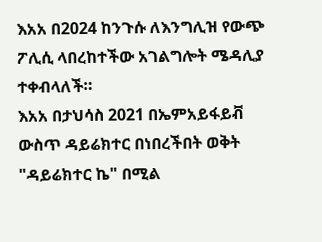እአአ በ2024 ከንጉሱ ለእንግሊዝ የውጭ ፖሊሲ ላበረከተችው አገልግሎት ሜዳሊያ ተቀብላለች።
እአአ በታህሳስ 2021 በኤምአይፋይቭ ውስጥ ዳይሬክተር በነበረችበት ወቅት "ዳይሬክተር ኬ" በሚል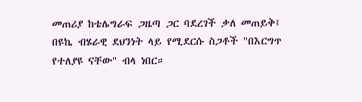መጠሪያ ከቴሌግራፍ ጋዜጣ ጋር ባደረገች ቃለ መጠይቅ፤ በዩኬ ብሄራዊ ደህንነት ላይ የሚደርሱ ስጋቶች "በእርግጥ የተለያዩ ናቸው" ብላ ነበር።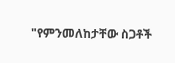"የምንመለከታቸው ስጋቶች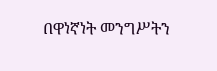በዋነኛነት መንግሥትን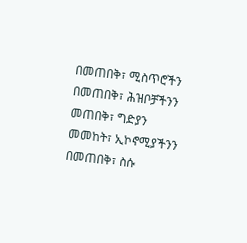በመጠበቅ፣ ሚስጥሮችን በመጠበቅ፣ ሕዝቦቻችንን መጠበቅ፣ ግድያን መመከት፣ ኢኮኖሚያችንን በመጠበቅ፣ ስሱ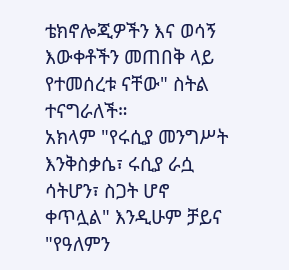ቴክኖሎጂዎችን እና ወሳኝ እውቀቶችን መጠበቅ ላይ የተመሰረቱ ናቸው" ስትል ተናግራለች።
አክላም "የሩሲያ መንግሥት እንቅስቃሴ፣ ሩሲያ ራሷ ሳትሆን፣ ስጋት ሆኖ ቀጥሏል" እንዲሁም ቻይና "የዓለምን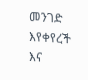መንገድ እየቀየረች እና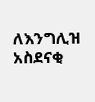ለእንግሊዝ አስደናቂ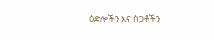ዕድሎችን እና ስጋቶችን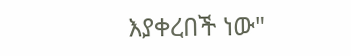እያቀረበች ነው"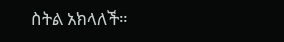ስትል አክላለች።